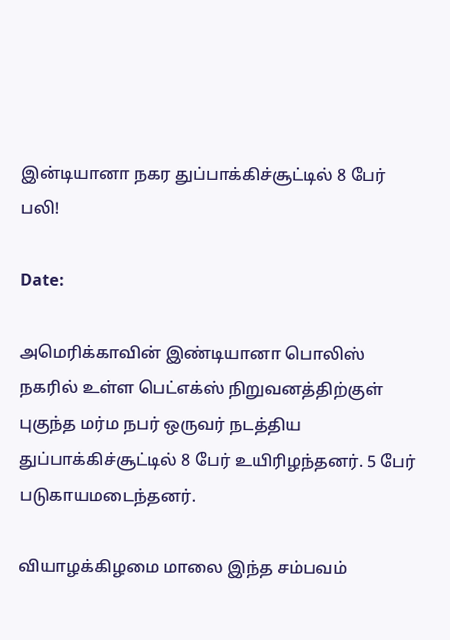இன்டியானா நகர துப்பாக்கிச்சூட்டில் 8 பேர் பலி!

Date:

அமெரிக்காவின் இண்டியானா பொலிஸ் நகரில் உள்ள பெட்எக்ஸ் நிறுவனத்திற்குள் புகுந்த மர்ம நபர் ஒருவர் நடத்திய துப்பாக்கிச்சூட்டில் 8 பேர் உயிரிழந்தனர். 5 பேர் படுகாயமடைந்தனர்.

வியாழக்கிழமை மாலை இந்த சம்பவம்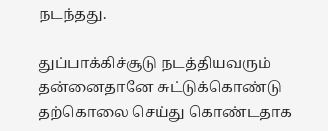நடந்தது.

துப்பாக்கிச்சூடு நடத்தியவரும் தன்னைதானே சுட்டுக்கொண்டு தற்கொலை செய்து கொண்டதாக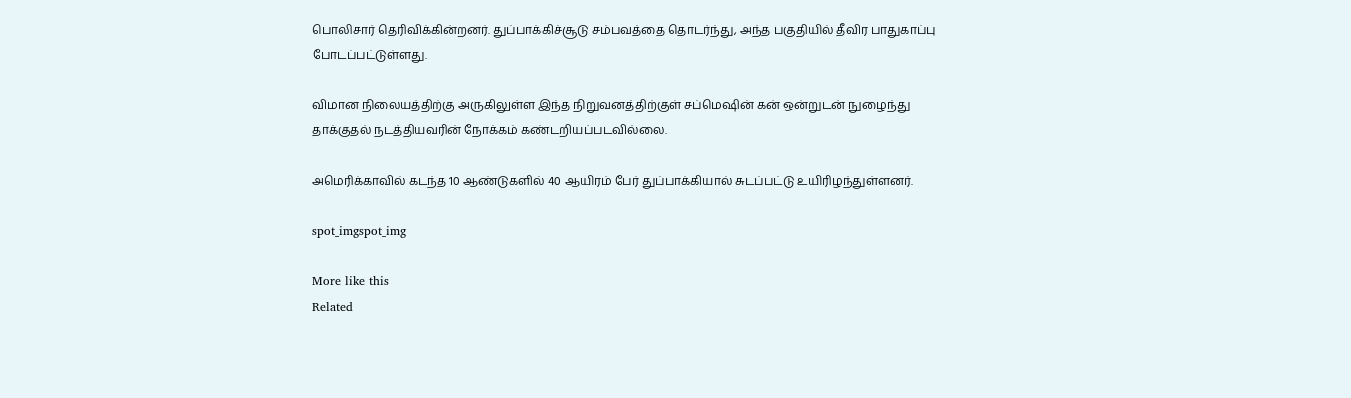பொலிசார் தெரிவிக்கின்றனர். துப்பாக்கிச்சூடு சம்பவத்தை தொடர்ந்து, அந்த பகுதியில் தீவிர பாதுகாப்பு போடப்பட்டுள்ளது.

விமான நிலையத்திற்கு அருகிலுள்ள இந்த நிறுவனத்திற்குள் சப்மெஷின் கன் ஒன்றுடன் நுழைந்து தாக்குதல் நடத்தியவரின் நோக்கம் கண்டறியப்படவில்லை.

அமெரிக்காவில் கடந்த 10 ஆண்டுகளில் 40 ஆயிரம் பேர் துப்பாக்கியால் சுடப்பட்டு உயிரிழந்துள்ளனர்.

spot_imgspot_img

More like this
Related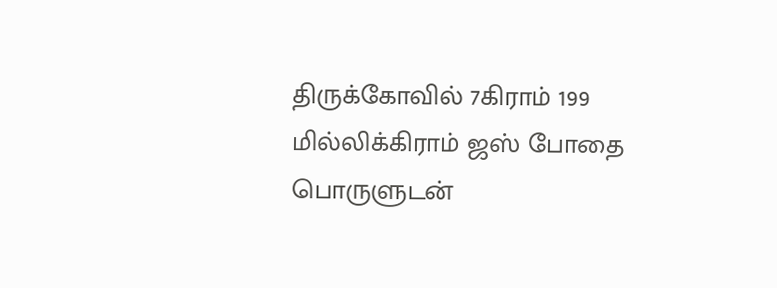திருக்கோவில் 7கிராம் 199 மில்லிக்கிராம் ஜஸ் போதை பொருளுடன்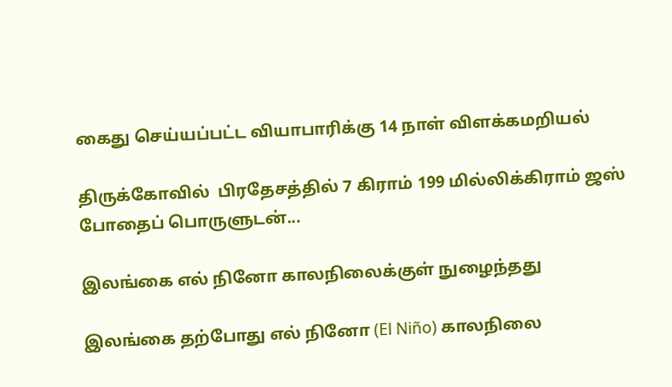கைது செய்யப்பட்ட வியாபாரிக்கு 14 நாள் விளக்கமறியல்

திருக்கோவில்  பிரதேசத்தில் 7 கிராம் 199 மில்லிக்கிராம் ஜஸ் போதைப் பொருளுடன்...

இலங்கை எல் நினோ காலநிலைக்குள் நுழைந்தது

இலங்கை தற்போது எல் நினோ (El Niño) காலநிலை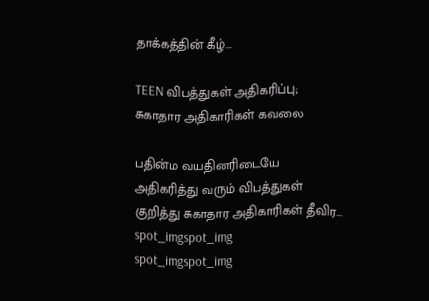தாக்கத்தின் கீழ்...

TEEN விபத்துகள் அதிகரிப்பு; சுகாதார அதிகாரிகள் கவலை

பதின்ம வயதினரிடையே அதிகரித்து வரும் விபத்துகள் குறித்து சுகாதார அதிகாரிகள் தீவிர...
spot_imgspot_img
spot_imgspot_img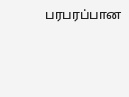பரபரப்பான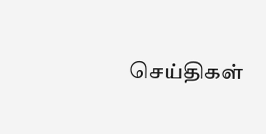செய்திகள்